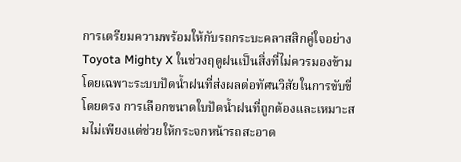การเตรียมความพร้อมให้กับรถกระบะคลาสสิกคู่ใจอย่าง Toyota Mighty X ในช่วงฤดูฝนเป็นสิ่งที่ไม่ควรมองข้าม โดยเฉพาะระบบปัดน้ำฝนที่ส่งผลต่อทัศนวิสัยในการขับขี่โดยตรง การเลือกขนาดใบปัดน้ำฝนที่ถูกต้องและเหมาะสมไม่เพียงแต่ช่วยให้กระจกหน้ารถสะอาด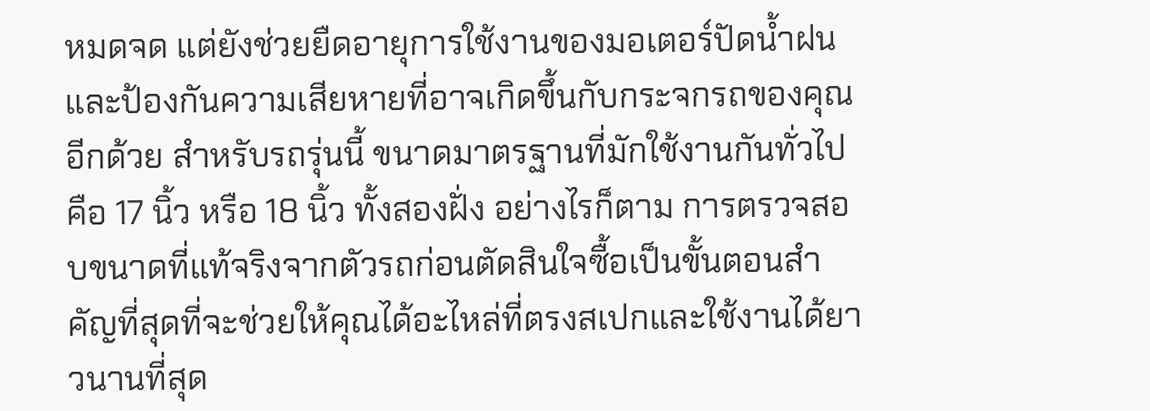หมดจด แต่ยังช่วยยืดอายุการใช้งานของมอเตอร์ปัดน้ำฝนและป้องกันความเสียหายที่อาจเกิดขึ้นกับกระจกรถของคุณอีกด้วย สำหรับรถรุ่นนี้ ขนาดมาตรฐานที่มักใช้งานกันทั่วไปคือ 17 นิ้ว หรือ 18 นิ้ว ทั้งสองฝั่ง อย่างไรก็ตาม การตรวจสอบขนาดที่แท้จริงจากตัวรถก่อนตัดสินใจซื้อเป็นขั้นตอนสำคัญที่สุดที่จะช่วยให้คุณได้อะไหล่ที่ตรงสเปกและใช้งานได้ยาวนานที่สุด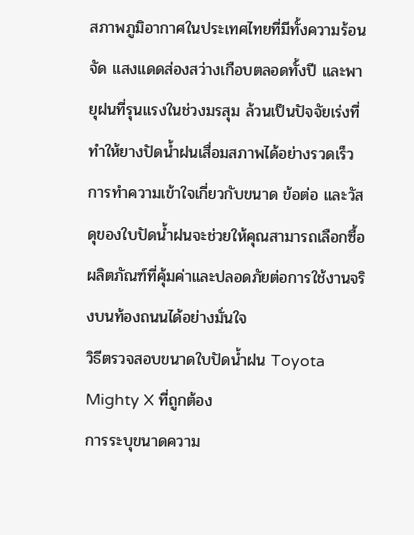สภาพภูมิอากาศในประเทศไทยที่มีทั้งความร้อนจัด แสงแดดส่องสว่างเกือบตลอดทั้งปี และพายุฝนที่รุนแรงในช่วงมรสุม ล้วนเป็นปัจจัยเร่งที่ทำให้ยางปัดน้ำฝนเสื่อมสภาพได้อย่างรวดเร็ว การทำความเข้าใจเกี่ยวกับขนาด ข้อต่อ และวัสดุของใบปัดน้ำฝนจะช่วยให้คุณสามารถเลือกซื้อผลิตภัณฑ์ที่คุ้มค่าและปลอดภัยต่อการใช้งานจริงบนท้องถนนได้อย่างมั่นใจ
วิธีตรวจสอบขนาดใบปัดน้ำฝน Toyota Mighty X ที่ถูกต้อง
การระบุขนาดความ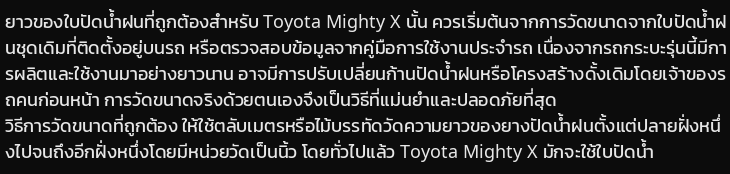ยาวของใบปัดน้ำฝนที่ถูกต้องสำหรับ Toyota Mighty X นั้น ควรเริ่มต้นจากการวัดขนาดจากใบปัดน้ำฝนชุดเดิมที่ติดตั้งอยู่บนรถ หรือตรวจสอบข้อมูลจากคู่มือการใช้งานประจำรถ เนื่องจากรถกระบะรุ่นนี้มีการผลิตและใช้งานมาอย่างยาวนาน อาจมีการปรับเปลี่ยนก้านปัดน้ำฝนหรือโครงสร้างดั้งเดิมโดยเจ้าของรถคนก่อนหน้า การวัดขนาดจริงด้วยตนเองจึงเป็นวิธีที่แม่นยำและปลอดภัยที่สุด
วิธีการวัดขนาดที่ถูกต้อง ให้ใช้ตลับเมตรหรือไม้บรรทัดวัดความยาวของยางปัดน้ำฝนตั้งแต่ปลายฝั่งหนึ่งไปจนถึงอีกฝั่งหนึ่งโดยมีหน่วยวัดเป็นนิ้ว โดยทั่วไปแล้ว Toyota Mighty X มักจะใช้ใบปัดน้ำ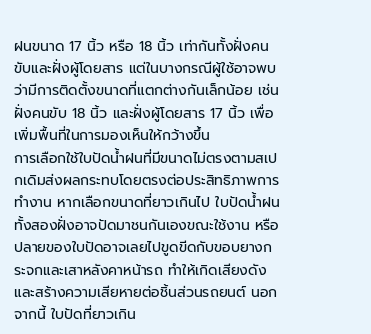ฝนขนาด 17 นิ้ว หรือ 18 นิ้ว เท่ากันทั้งฝั่งคนขับและฝั่งผู้โดยสาร แต่ในบางกรณีผู้ใช้อาจพบว่ามีการติดตั้งขนาดที่แตกต่างกันเล็กน้อย เช่น ฝั่งคนขับ 18 นิ้ว และฝั่งผู้โดยสาร 17 นิ้ว เพื่อเพิ่มพื้นที่ในการมองเห็นให้กว้างขึ้น
การเลือกใช้ใบปัดน้ำฝนที่มีขนาดไม่ตรงตามสเปกเดิมส่งผลกระทบโดยตรงต่อประสิทธิภาพการทำงาน หากเลือกขนาดที่ยาวเกินไป ใบปัดน้ำฝนทั้งสองฝั่งอาจปัดมาชนกันเองขณะใช้งาน หรือปลายของใบปัดอาจเลยไปขูดขีดกับขอบยางกระจกและเสาหลังคาหน้ารถ ทำให้เกิดเสียงดังและสร้างความเสียหายต่อชิ้นส่วนรถยนต์ นอกจากนี้ ใบปัดที่ยาวเกิน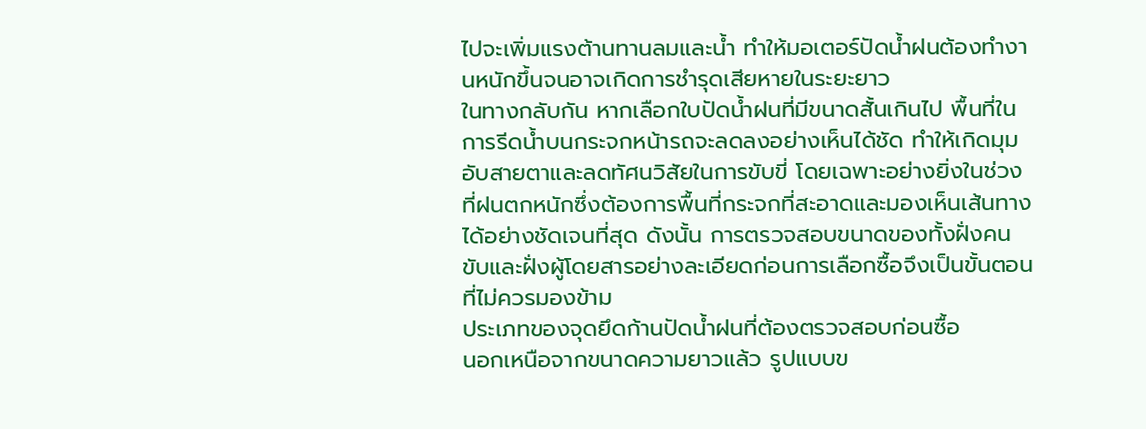ไปจะเพิ่มแรงต้านทานลมและน้ำ ทำให้มอเตอร์ปัดน้ำฝนต้องทำงานหนักขึ้นจนอาจเกิดการชำรุดเสียหายในระยะยาว
ในทางกลับกัน หากเลือกใบปัดน้ำฝนที่มีขนาดสั้นเกินไป พื้นที่ในการรีดน้ำบนกระจกหน้ารถจะลดลงอย่างเห็นได้ชัด ทำให้เกิดมุมอับสายตาและลดทัศนวิสัยในการขับขี่ โดยเฉพาะอย่างยิ่งในช่วงที่ฝนตกหนักซึ่งต้องการพื้นที่กระจกที่สะอาดและมองเห็นเส้นทางได้อย่างชัดเจนที่สุด ดังนั้น การตรวจสอบขนาดของทั้งฝั่งคนขับและฝั่งผู้โดยสารอย่างละเอียดก่อนการเลือกซื้อจึงเป็นขั้นตอนที่ไม่ควรมองข้าม
ประเภทของจุดยึดก้านปัดน้ำฝนที่ต้องตรวจสอบก่อนซื้อ
นอกเหนือจากขนาดความยาวแล้ว รูปแบบข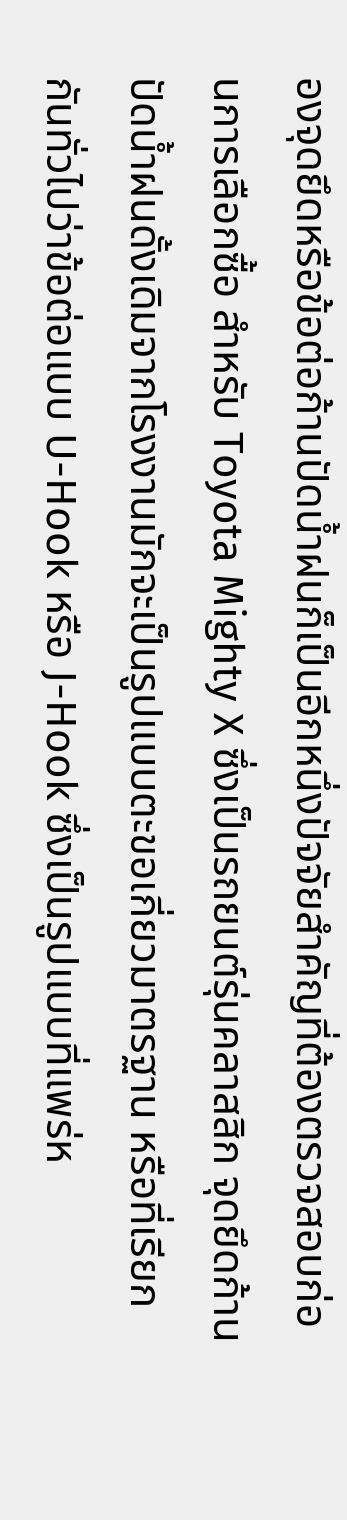องจุดยึดหรือข้อต่อก้านปัดน้ำฝนก็เป็นอีกหนึ่งปัจจัยสำคัญที่ต้องตรวจสอบก่อนการเลือกซื้อ สำหรับ Toyota Mighty X ซึ่งเป็นรถยนต์รุ่นคลาสสิก จุดยึดก้านปัดน้ำฝนดั้งเดิมจากโรงงานมักจะเป็นรูปแบบตะขอเกี่ยวมาตรฐาน หรือที่เรียกกันทั่วไปว่าข้อต่อแบบ U-Hook หรือ J-Hook ซึ่งเป็นรูปแบบที่แพร่ห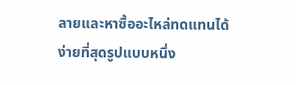ลายและหาซื้ออะไหล่ทดแทนได้ง่ายที่สุดรูปแบบหนึ่ง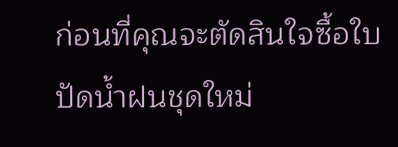ก่อนที่คุณจะตัดสินใจซื้อใบปัดน้ำฝนชุดใหม่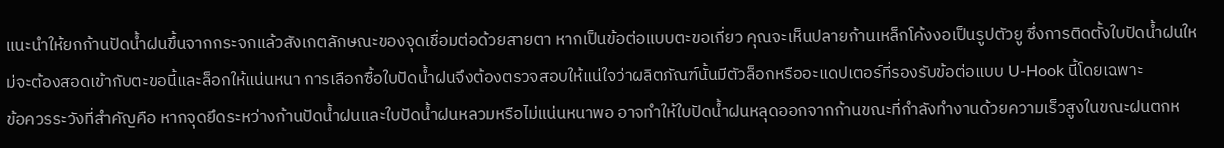แนะนำให้ยกก้านปัดน้ำฝนขึ้นจากกระจกแล้วสังเกตลักษณะของจุดเชื่อมต่อด้วยสายตา หากเป็นข้อต่อแบบตะขอเกี่ยว คุณจะเห็นปลายก้านเหล็กโค้งงอเป็นรูปตัวยู ซึ่งการติดตั้งใบปัดน้ำฝนใหม่จะต้องสอดเข้ากับตะขอนี้และล็อกให้แน่นหนา การเลือกซื้อใบปัดน้ำฝนจึงต้องตรวจสอบให้แน่ใจว่าผลิตภัณฑ์นั้นมีตัวล็อกหรืออะแดปเตอร์ที่รองรับข้อต่อแบบ U-Hook นี้โดยเฉพาะ
ข้อควรระวังที่สำคัญคือ หากจุดยึดระหว่างก้านปัดน้ำฝนและใบปัดน้ำฝนหลวมหรือไม่แน่นหนาพอ อาจทำให้ใบปัดน้ำฝนหลุดออกจากก้านขณะที่กำลังทำงานด้วยความเร็วสูงในขณะฝนตกห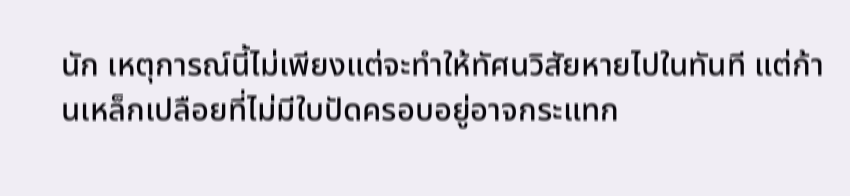นัก เหตุการณ์นี้ไม่เพียงแต่จะทำให้ทัศนวิสัยหายไปในทันที แต่ก้านเหล็กเปลือยที่ไม่มีใบปัดครอบอยู่อาจกระแทก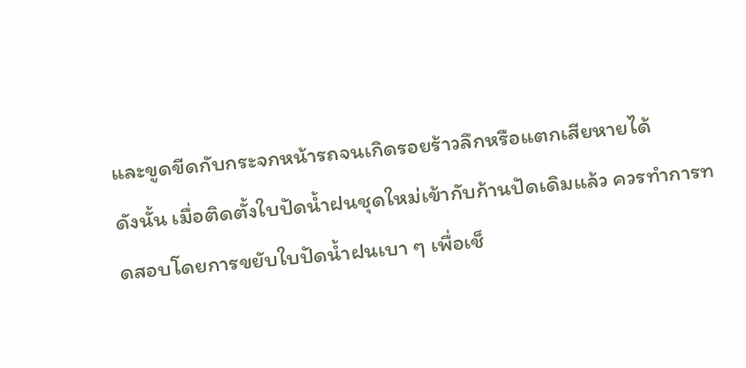และขูดขีดกับกระจกหน้ารถจนเกิดรอยร้าวลึกหรือแตกเสียหายได้
ดังนั้น เมื่อติดตั้งใบปัดน้ำฝนชุดใหม่เข้ากับก้านปัดเดิมแล้ว ควรทำการทดสอบโดยการขยับใบปัดน้ำฝนเบา ๆ เพื่อเช็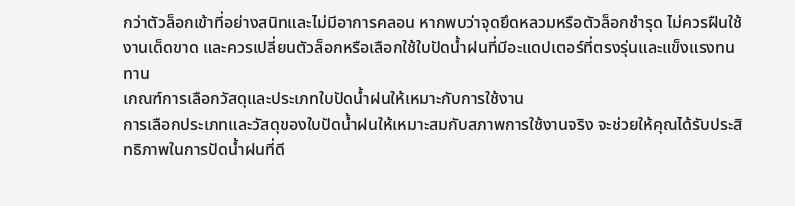กว่าตัวล็อกเข้าที่อย่างสนิทและไม่มีอาการคลอน หากพบว่าจุดยึดหลวมหรือตัวล็อกชำรุด ไม่ควรฝืนใช้งานเด็ดขาด และควรเปลี่ยนตัวล็อกหรือเลือกใช้ใบปัดน้ำฝนที่มีอะแดปเตอร์ที่ตรงรุ่นและแข็งแรงทนทาน
เกณฑ์การเลือกวัสดุและประเภทใบปัดน้ำฝนให้เหมาะกับการใช้งาน
การเลือกประเภทและวัสดุของใบปัดน้ำฝนให้เหมาะสมกับสภาพการใช้งานจริง จะช่วยให้คุณได้รับประสิทธิภาพในการปัดน้ำฝนที่ดี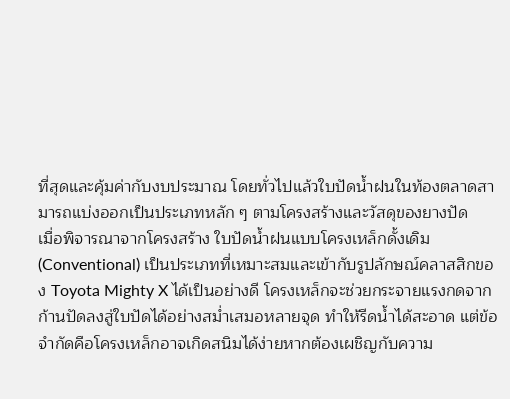ที่สุดและคุ้มค่ากับงบประมาณ โดยทั่วไปแล้วใบปัดน้ำฝนในท้องตลาดสามารถแบ่งออกเป็นประเภทหลัก ๆ ตามโครงสร้างและวัสดุของยางปัด
เมื่อพิจารณาจากโครงสร้าง ใบปัดน้ำฝนแบบโครงเหล็กดั้งเดิม (Conventional) เป็นประเภทที่เหมาะสมและเข้ากับรูปลักษณ์คลาสสิกของ Toyota Mighty X ได้เป็นอย่างดี โครงเหล็กจะช่วยกระจายแรงกดจากก้านปัดลงสู่ใบปัดได้อย่างสม่ำเสมอหลายจุด ทำให้รีดน้ำได้สะอาด แต่ข้อจำกัดคือโครงเหล็กอาจเกิดสนิมได้ง่ายหากต้องเผชิญกับความ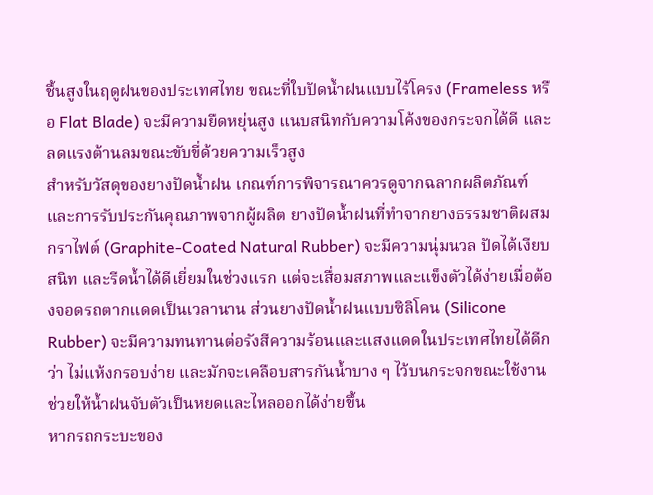ชื้นสูงในฤดูฝนของประเทศไทย ขณะที่ใบปัดน้ำฝนแบบไร้โครง (Frameless หรือ Flat Blade) จะมีความยืดหยุ่นสูง แนบสนิทกับความโค้งของกระจกได้ดี และลดแรงต้านลมขณะขับขี่ด้วยความเร็วสูง
สำหรับวัสดุของยางปัดน้ำฝน เกณฑ์การพิจารณาควรดูจากฉลากผลิตภัณฑ์และการรับประกันคุณภาพจากผู้ผลิต ยางปัดน้ำฝนที่ทำจากยางธรรมชาติผสมกราไฟต์ (Graphite-Coated Natural Rubber) จะมีความนุ่มนวล ปัดได้เงียบสนิท และรีดน้ำได้ดีเยี่ยมในช่วงแรก แต่จะเสื่อมสภาพและแข็งตัวได้ง่ายเมื่อต้องจอดรถตากแดดเป็นเวลานาน ส่วนยางปัดน้ำฝนแบบซิลิโคน (Silicone Rubber) จะมีความทนทานต่อรังสีความร้อนและแสงแดดในประเทศไทยได้ดีกว่า ไม่แห้งกรอบง่าย และมักจะเคลือบสารกันน้ำบาง ๆ ไว้บนกระจกขณะใช้งาน ช่วยให้น้ำฝนจับตัวเป็นหยดและไหลออกได้ง่ายขึ้น
หากรถกระบะของ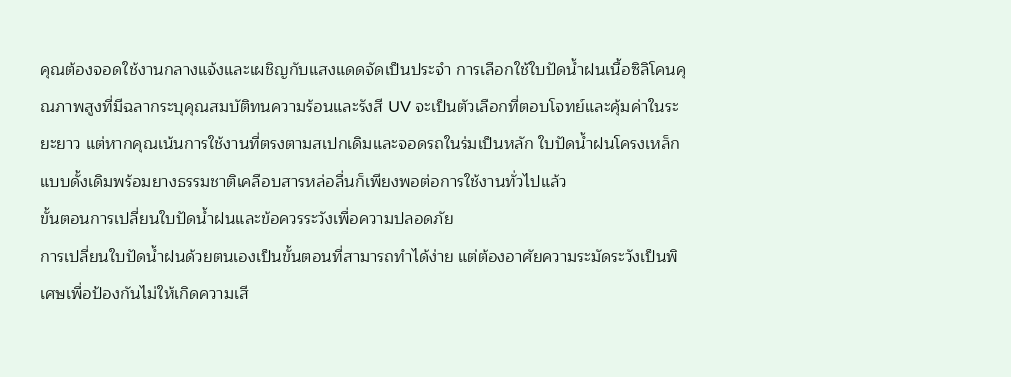คุณต้องจอดใช้งานกลางแจ้งและเผชิญกับแสงแดดจัดเป็นประจำ การเลือกใช้ใบปัดน้ำฝนเนื้อซิลิโคนคุณภาพสูงที่มีฉลากระบุคุณสมบัติทนความร้อนและรังสี UV จะเป็นตัวเลือกที่ตอบโจทย์และคุ้มค่าในระยะยาว แต่หากคุณเน้นการใช้งานที่ตรงตามสเปกเดิมและจอดรถในร่มเป็นหลัก ใบปัดน้ำฝนโครงเหล็กแบบดั้งเดิมพร้อมยางธรรมชาติเคลือบสารหล่อลื่นก็เพียงพอต่อการใช้งานทั่วไปแล้ว
ขั้นตอนการเปลี่ยนใบปัดน้ำฝนและข้อควรระวังเพื่อความปลอดภัย
การเปลี่ยนใบปัดน้ำฝนด้วยตนเองเป็นขั้นตอนที่สามารถทำได้ง่าย แต่ต้องอาศัยความระมัดระวังเป็นพิเศษเพื่อป้องกันไม่ให้เกิดความเสี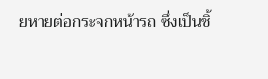ยหายต่อกระจกหน้ารถ ซึ่งเป็นชิ้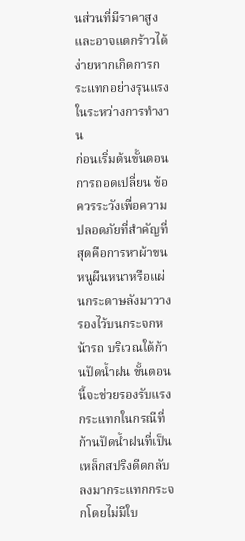นส่วนที่มีราคาสูงและอาจแตกร้าวได้ง่ายหากเกิดการกระแทกอย่างรุนแรงในระหว่างการทำงาน
ก่อนเริ่มต้นขั้นตอนการถอดเปลี่ยน ข้อควรระวังเพื่อความปลอดภัยที่สำคัญที่สุดคือการหาผ้าขนหนูผืนหนาหรือแผ่นกระดาษลังมาวางรองไว้บนกระจกหน้ารถ บริเวณใต้ก้านปัดน้ำฝน ขั้นตอนนี้จะช่วยรองรับแรงกระแทกในกรณีที่ก้านปัดน้ำฝนที่เป็นเหล็กสปริงดีดกลับลงมากระแทกกระจกโดยไม่มีใบ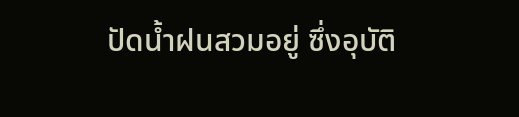ปัดน้ำฝนสวมอยู่ ซึ่งอุบัติ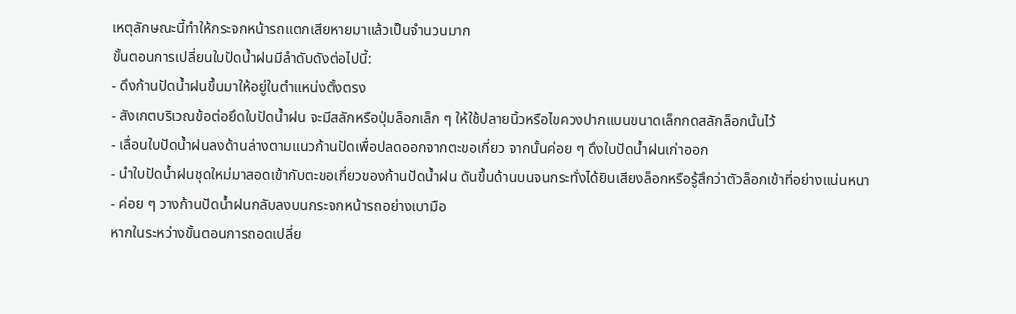เหตุลักษณะนี้ทำให้กระจกหน้ารถแตกเสียหายมาแล้วเป็นจำนวนมาก
ขั้นตอนการเปลี่ยนใบปัดน้ำฝนมีลำดับดังต่อไปนี้:
- ดึงก้านปัดน้ำฝนขึ้นมาให้อยู่ในตำแหน่งตั้งตรง
- สังเกตบริเวณข้อต่อยึดใบปัดน้ำฝน จะมีสลักหรือปุ่มล็อกเล็ก ๆ ให้ใช้ปลายนิ้วหรือไขควงปากแบนขนาดเล็กกดสลักล็อกนั้นไว้
- เลื่อนใบปัดน้ำฝนลงด้านล่างตามแนวก้านปัดเพื่อปลดออกจากตะขอเกี่ยว จากนั้นค่อย ๆ ดึงใบปัดน้ำฝนเก่าออก
- นำใบปัดน้ำฝนชุดใหม่มาสอดเข้ากับตะขอเกี่ยวของก้านปัดน้ำฝน ดันขึ้นด้านบนจนกระทั่งได้ยินเสียงล็อกหรือรู้สึกว่าตัวล็อกเข้าที่อย่างแน่นหนา
- ค่อย ๆ วางก้านปัดน้ำฝนกลับลงบนกระจกหน้ารถอย่างเบามือ
หากในระหว่างขั้นตอนการถอดเปลี่ย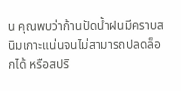น คุณพบว่าก้านปัดน้ำฝนมีคราบสนิมเกาะแน่นจนไม่สามารถปลดล็อกได้ หรือสปริ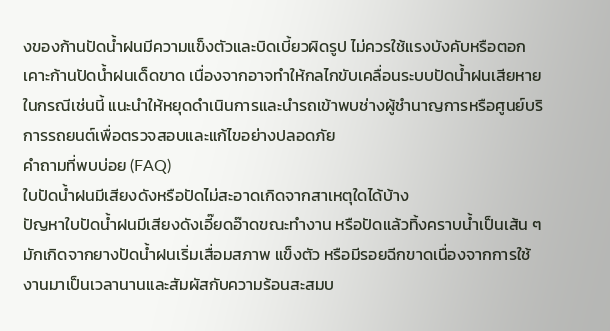งของก้านปัดน้ำฝนมีความแข็งตัวและบิดเบี้ยวผิดรูป ไม่ควรใช้แรงบังคับหรือตอกเคาะก้านปัดน้ำฝนเด็ดขาด เนื่องจากอาจทำให้กลไกขับเคลื่อนระบบปัดน้ำฝนเสียหาย ในกรณีเช่นนี้ แนะนำให้หยุดดำเนินการและนำรถเข้าพบช่างผู้ชำนาญการหรือศูนย์บริการรถยนต์เพื่อตรวจสอบและแก้ไขอย่างปลอดภัย
คำถามที่พบบ่อย (FAQ)
ใบปัดน้ำฝนมีเสียงดังหรือปัดไม่สะอาดเกิดจากสาเหตุใดได้บ้าง
ปัญหาใบปัดน้ำฝนมีเสียงดังเอี๊ยดอ๊าดขณะทำงาน หรือปัดแล้วทิ้งคราบน้ำเป็นเส้น ๆ มักเกิดจากยางปัดน้ำฝนเริ่มเสื่อมสภาพ แข็งตัว หรือมีรอยฉีกขาดเนื่องจากการใช้งานมาเป็นเวลานานและสัมผัสกับความร้อนสะสมบ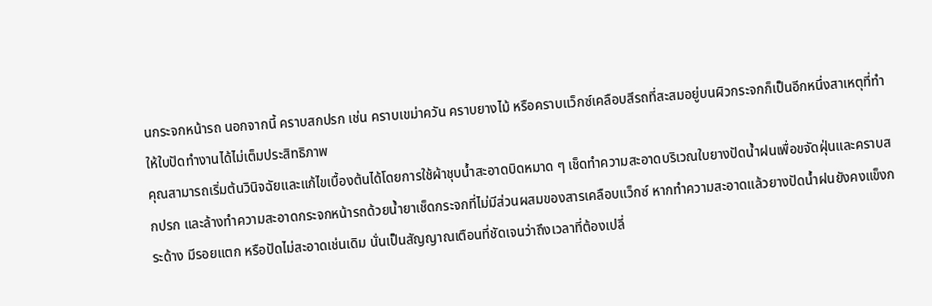นกระจกหน้ารถ นอกจากนี้ คราบสกปรก เช่น คราบเขม่าควัน คราบยางไม้ หรือคราบแว็กซ์เคลือบสีรถที่สะสมอยู่บนผิวกระจกก็เป็นอีกหนึ่งสาเหตุที่ทำให้ใบปัดทำงานได้ไม่เต็มประสิทธิภาพ
คุณสามารถเริ่มต้นวินิจฉัยและแก้ไขเบื้องต้นได้โดยการใช้ผ้าชุบน้ำสะอาดบิดหมาด ๆ เช็ดทำความสะอาดบริเวณใบยางปัดน้ำฝนเพื่อขจัดฝุ่นและคราบสกปรก และล้างทำความสะอาดกระจกหน้ารถด้วยน้ำยาเช็ดกระจกที่ไม่มีส่วนผสมของสารเคลือบแว็กซ์ หากทำความสะอาดแล้วยางปัดน้ำฝนยังคงแข็งกระด้าง มีรอยแตก หรือปัดไม่สะอาดเช่นเดิม นั่นเป็นสัญญาณเตือนที่ชัดเจนว่าถึงเวลาที่ต้องเปลี่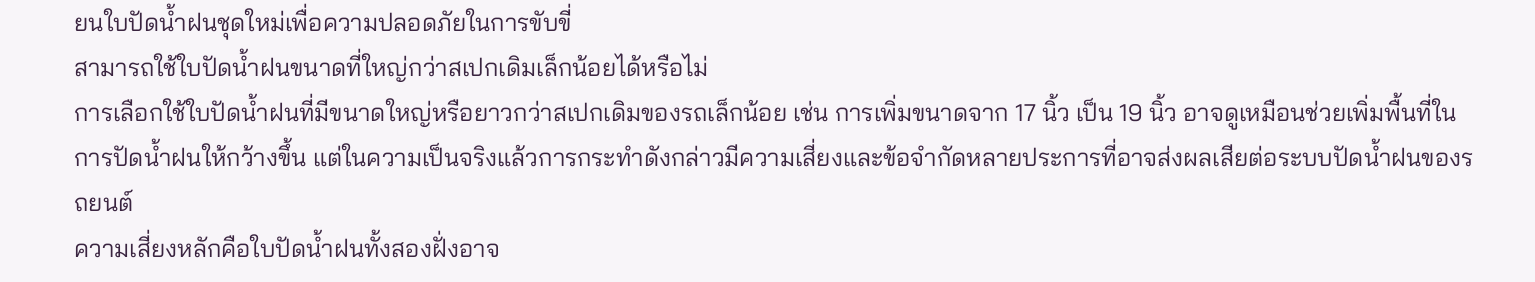ยนใบปัดน้ำฝนชุดใหม่เพื่อความปลอดภัยในการขับขี่
สามารถใช้ใบปัดน้ำฝนขนาดที่ใหญ่กว่าสเปกเดิมเล็กน้อยได้หรือไม่
การเลือกใช้ใบปัดน้ำฝนที่มีขนาดใหญ่หรือยาวกว่าสเปกเดิมของรถเล็กน้อย เช่น การเพิ่มขนาดจาก 17 นิ้ว เป็น 19 นิ้ว อาจดูเหมือนช่วยเพิ่มพื้นที่ในการปัดน้ำฝนให้กว้างขึ้น แต่ในความเป็นจริงแล้วการกระทำดังกล่าวมีความเสี่ยงและข้อจำกัดหลายประการที่อาจส่งผลเสียต่อระบบปัดน้ำฝนของรถยนต์
ความเสี่ยงหลักคือใบปัดน้ำฝนทั้งสองฝั่งอาจ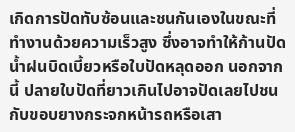เกิดการปัดทับซ้อนและชนกันเองในขณะที่ทำงานด้วยความเร็วสูง ซึ่งอาจทำให้ก้านปัดน้ำฝนบิดเบี้ยวหรือใบปัดหลุดออก นอกจากนี้ ปลายใบปัดที่ยาวเกินไปอาจปัดเลยไปชนกับขอบยางกระจกหน้ารถหรือเสา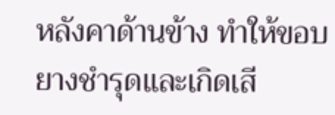หลังคาด้านข้าง ทำให้ขอบยางชำรุดและเกิดเสี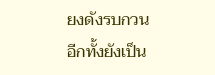ยงดังรบกวน อีกทั้งยังเป็น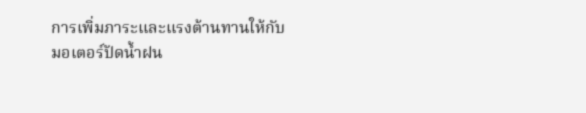การเพิ่มภาระและแรงต้านทานให้กับมอเตอร์ปัดน้ำฝน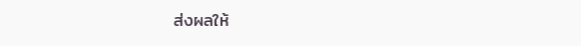ส่งผลให้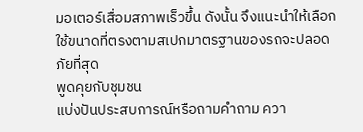มอเตอร์เสื่อมสภาพเร็วขึ้น ดังนั้น จึงแนะนำให้เลือกใช้ขนาดที่ตรงตามสเปกมาตรฐานของรถจะปลอดภัยที่สุด
พูดคุยกับชุมชน
แบ่งปันประสบการณ์หรือถามคำถาม ควา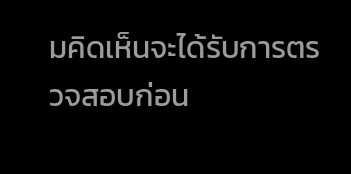มคิดเห็นจะได้รับการตรวจสอบก่อน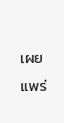เผยแพร่